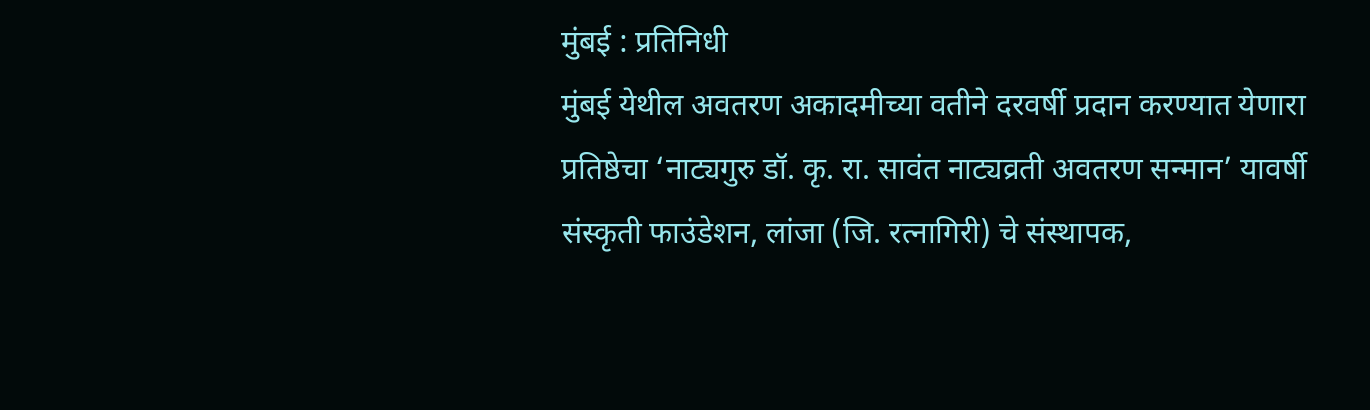मुंबई : प्रतिनिधी
मुंबई येथील अवतरण अकादमीच्या वतीने दरवर्षी प्रदान करण्यात येणारा प्रतिष्ठेचा ‘नाट्यगुरु डॉ. कृ. रा. सावंत नाट्यव्रती अवतरण सन्मान’ यावर्षी संस्कृती फाउंडेशन, लांजा (जि. रत्नागिरी) चे संस्थापक,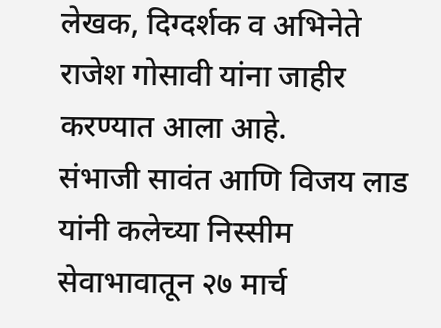लेखक, दिग्दर्शक व अभिनेते राजेश गोसावी यांना जाहीर करण्यात आला आहे.
संभाजी सावंत आणि विजय लाड यांनी कलेच्या निस्सीम सेवाभावातून २७ मार्च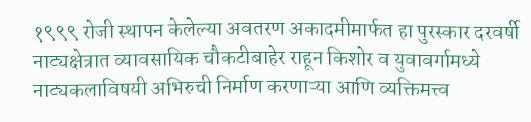१९९९ रोजी स्थापन केलेल्या अवतरण अकादमीमार्फत हा पुरस्कार दरवर्षी नाट्यक्षेत्रात व्यावसायिक चौकटीबाहेर राहून किशोर व युवावर्गामध्ये नाट्यकलाविषयी अभिरुची निर्माण करणाऱ्या आणि व्यक्तिमत्त्व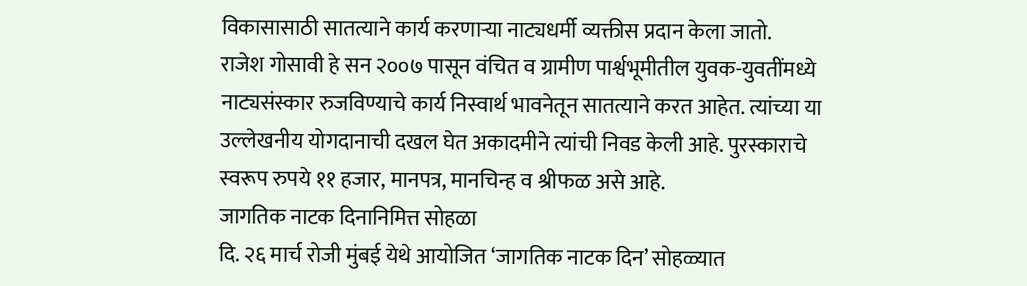विकासासाठी सातत्याने कार्य करणाऱ्या नाट्यधर्मी व्यक्तीस प्रदान केला जातो.
राजेश गोसावी हे सन २००७ पासून वंचित व ग्रामीण पार्श्वभूमीतील युवक-युवतींमध्ये नाट्यसंस्कार रुजविण्याचे कार्य निस्वार्थ भावनेतून सातत्याने करत आहेत. त्यांच्या या उल्लेखनीय योगदानाची दखल घेत अकादमीने त्यांची निवड केली आहे. पुरस्काराचे स्वरूप रुपये ११ हजार, मानपत्र, मानचिन्ह व श्रीफळ असे आहे.
जागतिक नाटक दिनानिमित्त सोहळा
दि. २६ मार्च रोजी मुंबई येथे आयोजित ‘जागतिक नाटक दिन’ सोहळ्यात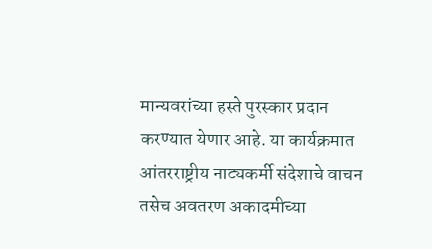मान्यवरांच्या हस्ते पुरस्कार प्रदान करण्यात येणार आहे. या कार्यक्रमात आंतरराष्ट्रीय नाट्यकर्मी संदेशाचे वाचन तसेच अवतरण अकादमीच्या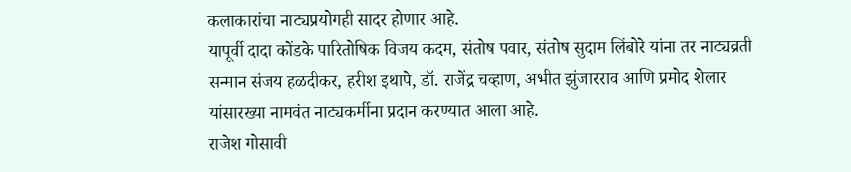कलाकारांचा नाट्यप्रयोगही सादर होणार आहे.
यापूर्वी दादा कोंडके पारितोषिक विजय कदम, संतोष पवार, संतोष सुदाम लिंबोरे यांना तर नाट्यव्रती सन्मान संजय हळदीकर, हरीश इथापे, डॉ. राजेंद्र चव्हाण, अभीत झुंजारराव आणि प्रमोद शेलार यांसारख्या नामवंत नाट्यकर्मीना प्रदान करण्यात आला आहे.
राजेश गोसावी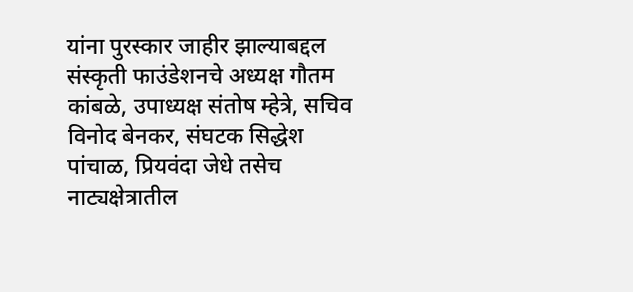यांना पुरस्कार जाहीर झाल्याबद्दल संस्कृती फाउंडेशनचे अध्यक्ष गौतम कांबळे, उपाध्यक्ष संतोष म्हेत्रे, सचिव विनोद बेनकर, संघटक सिद्धेश पांचाळ, प्रियवंदा जेधे तसेच नाट्यक्षेत्रातील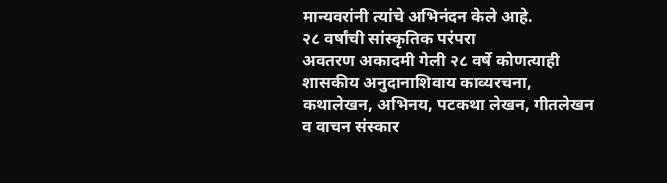मान्यवरांनी त्यांचे अभिनंदन केले आहे.
२८ वर्षांची सांस्कृतिक परंपरा
अवतरण अकादमी गेली २८ वर्षे कोणत्याही शासकीय अनुदानाशिवाय काव्यरचना, कथालेखन, अभिनय, पटकथा लेखन, गीतलेखन व वाचन संस्कार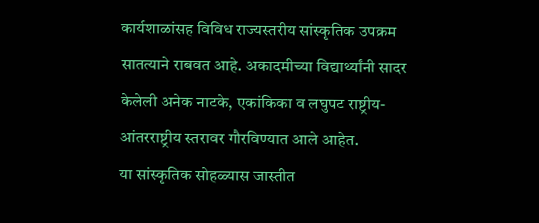कार्यशाळांसह विविध राज्यस्तरीय सांस्कृतिक उपक्रम सातत्याने राबवत आहे. अकादमीच्या विद्यार्थ्यांनी सादर केलेली अनेक नाटके, एकांकिका व लघुपट राष्ट्रीय-आंतरराष्ट्रीय स्तरावर गौरविण्यात आले आहेत.
या सांस्कृतिक सोहळ्यास जास्तीत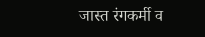जास्त रंगकर्मी व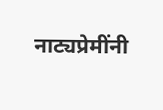नाट्यप्रेमींनी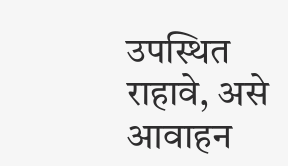उपस्थित राहावे, असे आवाहन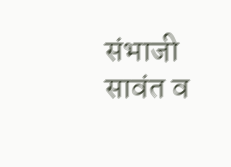संभाजी सावंत व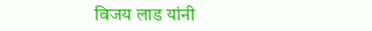विजय लाड यांनी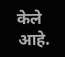केले आहे.